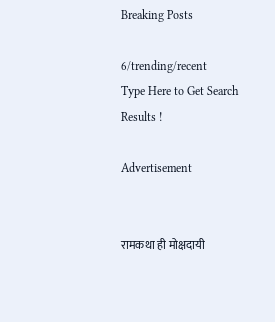Breaking Posts

6/trending/recent
Type Here to Get Search Results !

Advertisement


रामकथा ही मोक्षदायी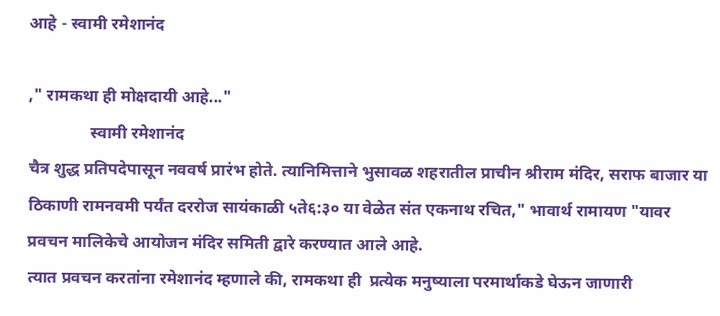आहे - स्वामी रमेशानंद

," रामकथा ही मोक्षदायी आहे..."
               स्वामी रमेशानंद
चैत्र शुद्ध प्रतिपदेपासून नववर्ष प्रारंभ होते. त्यानिमित्ताने भुसावळ शहरातील प्राचीन श्रीराम मंदिर, सराफ बाजार या ठिकाणी रामनवमी पर्यंत दररोज सायंकाळी ५ते६:३० या वेळेत संत एकनाथ रचित," भावार्थ रामायण "यावर प्रवचन मालिकेचे आयोजन मंदिर समिती द्वारे करण्यात आले आहे.
त्यात प्रवचन करतांना रमेशानंद म्हणाले की, रामकथा ही  प्रत्येक मनुष्याला परमार्थाकडे घेऊन जाणारी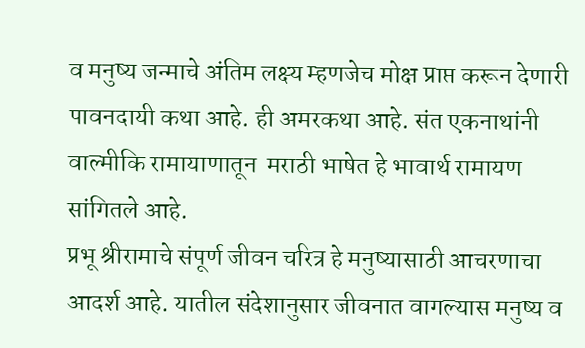व मनुष्य जन्माचे अंतिम लक्ष्य म्हणजेच मोक्ष प्राप्त करून देणारी पावनदायी कथा आहे. ही अमरकथा आहे. संत एकनाथांनी वाल्मीकि रामायाणातून  मराठी भाषेत हे भावार्थ रामायण सांगितले आहे.
प्रभू श्रीरामाचे संपूर्ण जीवन चरित्र हे मनुष्यासाठी आचरणाचा आदर्श आहे. यातील संदेशानुसार जीवनात वागल्यास मनुष्य व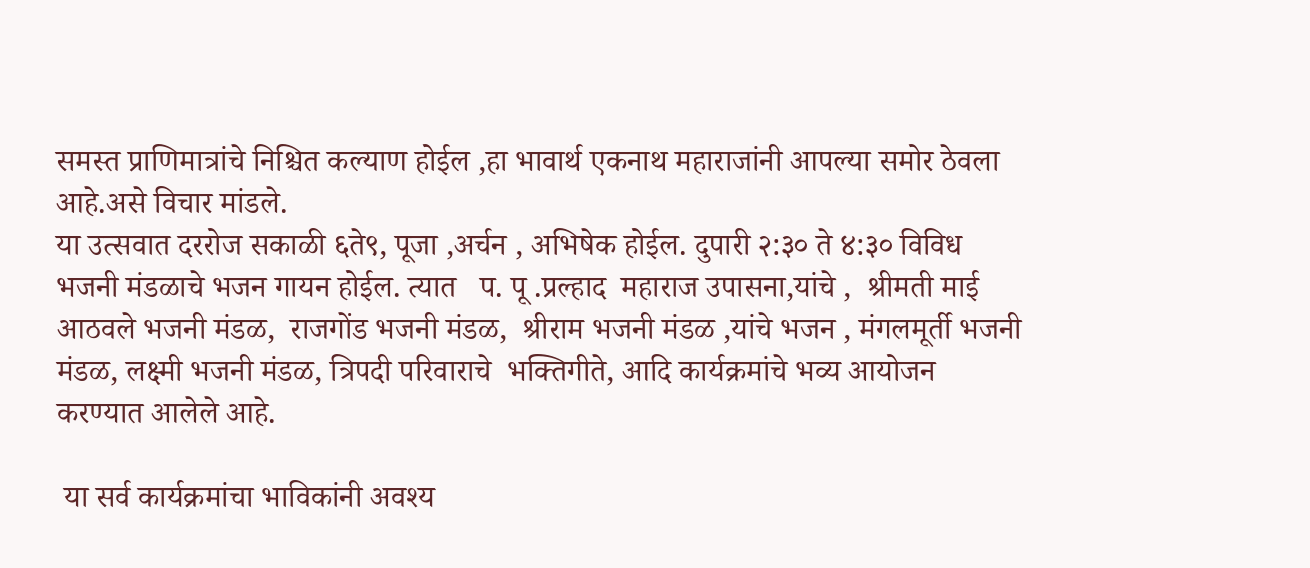समस्त प्राणिमात्रांचे निश्चित कल्याण होईल ,हा भावार्थ एकनाथ महाराजांनी आपल्या समोर ठेवला आहे.असे विचार मांडले.
या उत्सवात दररोज सकाळी ६ते९, पूजा ,अर्चन , अभिषेक होईल. दुपारी २:३० ते ४:३० विविध भजनी मंडळाचे भजन गायन होईल. त्यात   प. पू .प्रल्हाद  महाराज उपासना,यांचे ,  श्रीमती माई आठवले भजनी मंडळ,  राजगोंड भजनी मंडळ,  श्रीराम भजनी मंडळ ,यांचे भजन , मंगलमूर्ती भजनी मंडळ, लक्ष्मी भजनी मंडळ, त्रिपदी परिवाराचे  भक्तिगीते, आदि कार्यक्रमांचे भव्य आयोजन करण्यात आलेले आहे.

 या सर्व कार्यक्रमांचा भाविकांनी अवश्य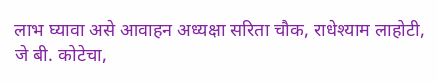लाभ घ्यावा असे आवाहन अध्यक्षा सरिता चौक, राधेश्याम लाहोटी, जे बी. कोटेचा,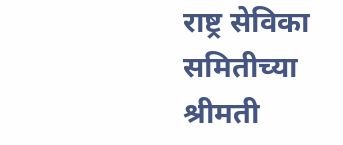राष्ट्र सेविका समितीच्या श्रीमती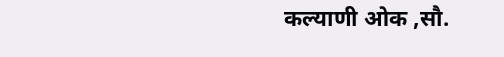कल्याणी ओक ,सौ.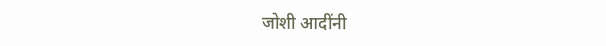जोशी आदींनी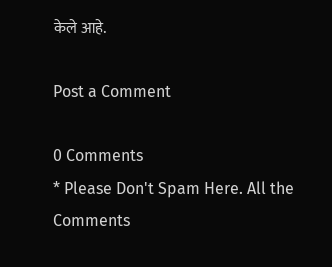केले आहे.

Post a Comment

0 Comments
* Please Don't Spam Here. All the Comments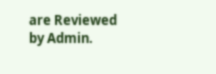are Reviewed by Admin.